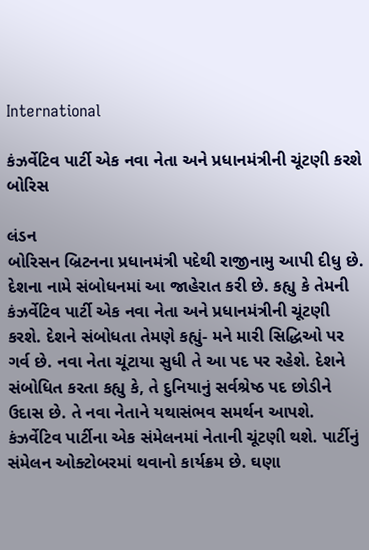International

કંઝર્વેટિવ પાર્ટી એક નવા નેતા અને પ્રધાનમંત્રીની ચૂંટણી કરશે બોરિસ

લંડન
બોરિસન બ્રિટનના પ્રધાનમંત્રી પદેથી રાજીનામુ આપી દીધુ છે. દેશના નામે સંબોધનમાં આ જાહેરાત કરી છે. કહ્યુ કે તેમની કંઝર્વેટિવ પાર્ટી એક નવા નેતા અને પ્રધાનમંત્રીની ચૂંટણી કરશે. દેશને સંબોધતા તેમણે કહ્યું- મને મારી સિદ્ધિઓ પર ગર્વ છે. નવા નેતા ચૂંટાયા સુધી તે આ પદ પર રહેશે. દેશને સંબોધિત કરતા કહ્યુ કે, તે દુનિયાનું સર્વશ્રેષ્ઠ પદ છોડીને ઉદાસ છે. તે નવા નેતાને યથાસંભવ સમર્થન આપશે. કંઝર્વેટિવ પાર્ટીના એક સંમેલનમાં નેતાની ચૂંટણી થશે. પાર્ટીનું સંમેલન ઓક્ટોબરમાં થવાનો કાર્યક્રમ છે. ઘણા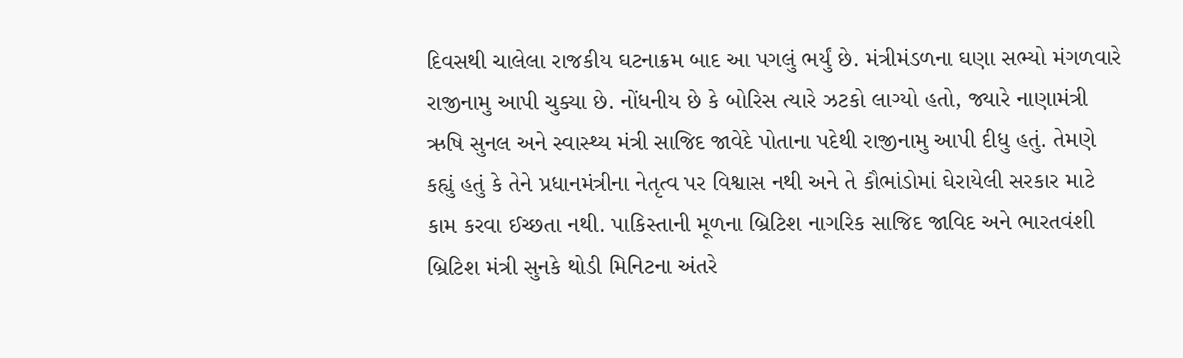દિવસથી ચાલેલા રાજકીય ઘટનાક્રમ બાદ આ પગલું ભર્યું છે. મંત્રીમંડળના ઘણા સભ્યો મંગળવારે રાજીનામુ આપી ચુક્યા છે. નોંધનીય છે કે બોરિસ ત્યારે ઝટકો લાગ્યો હતો, જ્યારે નાણામંત્રી ઋષિ સુનલ અને સ્વાસ્થ્ય મંત્રી સાજિદ જાવેદે પોતાના પદેથી રાજીનામુ આપી દીધુ હતું. તેમણે કહ્યું હતું કે તેને પ્રધાનમંત્રીના નેતૃત્વ પર વિશ્વાસ નથી અને તે કૌભાંડોમાં ઘેરાયેલી સરકાર માટે કામ કરવા ઈચ્છતા નથી. પાકિસ્તાની મૂળના બ્રિટિશ નાગરિક સાજિદ જાવિદ અને ભારતવંશી બ્રિટિશ મંત્રી સુનકે થોડી મિનિટના અંતરે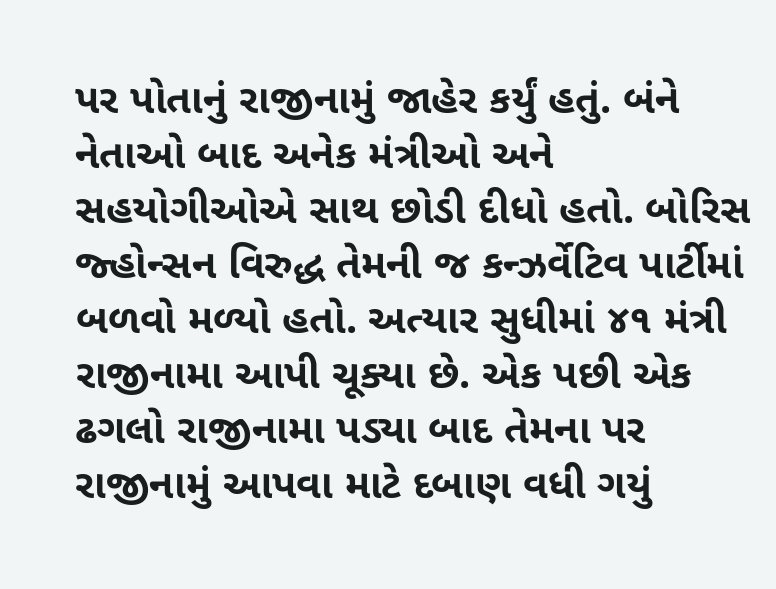પર પોતાનું રાજીનામું જાહેર કર્યું હતું. બંને નેતાઓ બાદ અનેક મંત્રીઓ અને સહયોગીઓએ સાથ છોડી દીધો હતો. બોરિસ જ્હોન્સન વિરુદ્ધ તેમની જ કન્ઝર્વેટિવ પાર્ટીમાં બળવો મળ્યો હતો. અત્યાર સુધીમાં ૪૧ મંત્રી રાજીનામા આપી ચૂક્યા છે. એક પછી એક ઢગલો રાજીનામા પડ્યા બાદ તેમના પર રાજીનામું આપવા માટે દબાણ વધી ગયું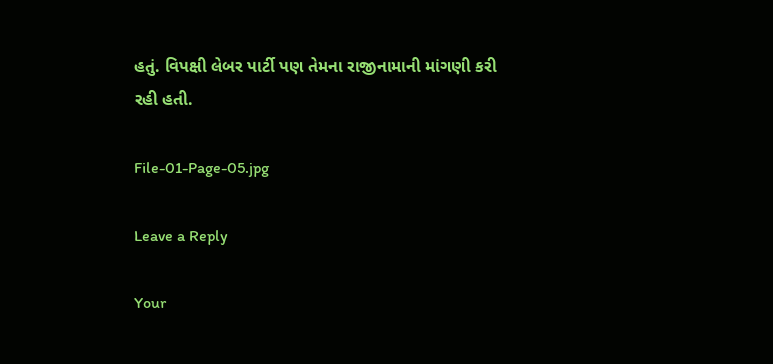હતું. વિપક્ષી લેબર પાર્ટી પણ તેમના રાજીનામાની માંગણી કરી રહી હતી.

File-01-Page-05.jpg

Leave a Reply

Your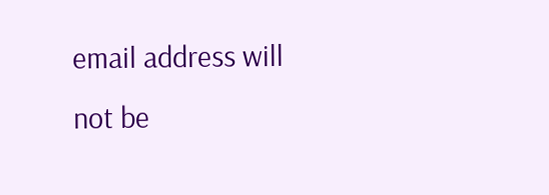email address will not be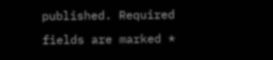published. Required fields are marked *